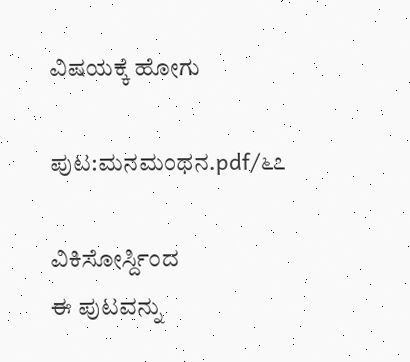ವಿಷಯಕ್ಕೆ ಹೋಗು

ಪುಟ:ಮನಮಂಥನ.pdf/೬೭

ವಿಕಿಸೋರ್ಸ್ದಿಂದ
ಈ ಪುಟವನ್ನು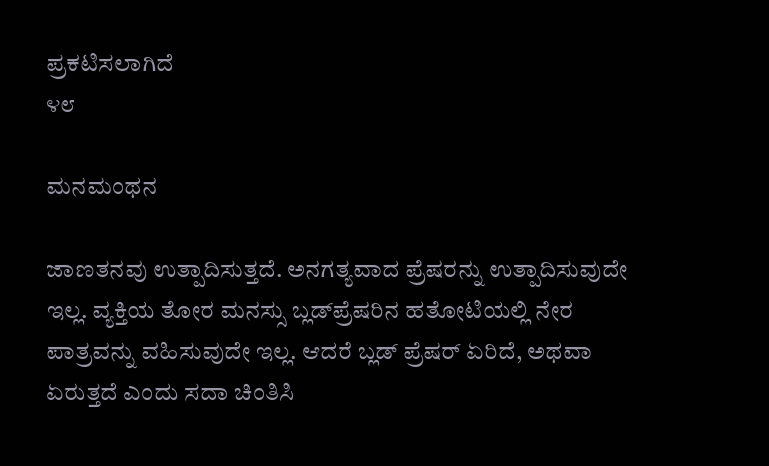ಪ್ರಕಟಿಸಲಾಗಿದೆ
೪೮

ಮನಮಂಥನ

ಜಾಣತನವು ಉತ್ಪಾದಿಸುತ್ತದೆ. ಅನಗತ್ಯವಾದ ಪ್ರೆಷರನ್ನು ಉತ್ಪಾದಿಸುವುದೇ ಇಲ್ಲ. ವ್ಯಕ್ತಿಯ ತೋರ ಮನಸ್ಸು ಬ್ಲಡ್‌ಪ್ರೆಷರಿನ ಹತೋಟಿಯಲ್ಲಿ ನೇರ ಪಾತ್ರವನ್ನು ವಹಿಸುವುದೇ ಇಲ್ಲ. ಆದರೆ ಬ್ಲಡ್ ಪ್ರೆಷರ್ ಏರಿದೆ, ಅಥವಾ ಏರುತ್ತದೆ ಎಂದು ಸದಾ ಚಿಂತಿಸಿ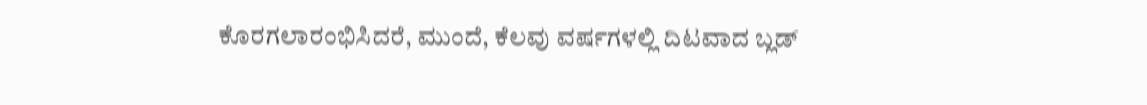ಕೊರಗಲಾರಂಭಿಸಿದರೆ, ಮುಂದೆ, ಕೆಲವು ವರ್ಷಗಳಲ್ಲಿ ದಿಟವಾದ ಬ್ಲಡ್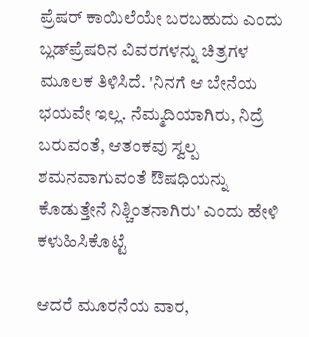ಪ್ರೆಷರ್ ಕಾಯಿಲೆಯೇ ಬರಬಹುದು ಎಂದು ಬ್ಲಡ್‌ಪ್ರೆಷರಿನ ವಿವರಗಳನ್ನು ಚಿತ್ರಗಳ ಮೂಲಕ ತಿಳಿಸಿದೆ. 'ನಿನಗೆ ಆ ಬೇನೆಯ ಭಯವೇ ಇಲ್ಲ. ನೆಮ್ಮದಿಯಾಗಿರು, ನಿದ್ರೆ ಬರುವಂತೆ, ಆತಂಕವು ಸ್ವಲ್ಪ ಶಮನವಾಗುವಂತೆ ಔಷಧಿಯನ್ನು ಕೊಡುತ್ತೇನೆ ನಿಶ್ಚಿಂತನಾಗಿರು' ಎಂದು ಹೇಳಿ ಕಳುಹಿಸಿಕೊಟ್ಟೆ

ಆದರೆ ಮೂರನೆಯ ವಾರ,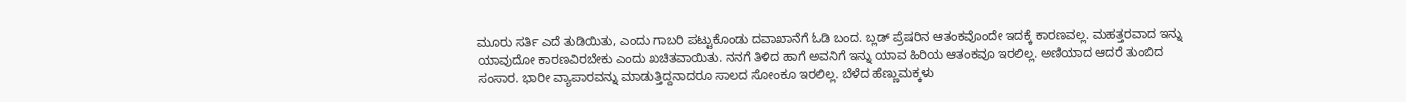ಮೂರು ಸರ್ತಿ ಎದೆ ತುಡಿಯಿತು, ಎಂದು ಗಾಬರಿ ಪಟ್ಟುಕೊಂಡು ದವಾಖಾನೆಗೆ ಓಡಿ ಬಂದ. ಬ್ಲಡ್‌ ಪ್ರೆಷರಿನ ಆತಂಕವೊಂದೇ ಇದಕ್ಕೆ ಕಾರಣವಲ್ಲ. ಮಹತ್ತರವಾದ ಇನ್ನು ಯಾವುದೋ ಕಾರಣವಿರಬೇಕು ಎಂದು ಖಚಿತವಾಯಿತು. ನನಗೆ ತಿಳಿದ ಹಾಗೆ ಅವನಿಗೆ ಇನ್ನು ಯಾವ ಹಿರಿಯ ಆತಂಕವೂ ಇರಲಿಲ್ಲ. ಅಣಿಯಾದ ಆದರೆ ತುಂಬಿದ ಸಂಸಾರ. ಭಾರೀ ವ್ಯಾಪಾರವನ್ನು ಮಾಡುತ್ತಿದ್ದನಾದರೂ ಸಾಲದ ಸೋಂಕೂ ಇರಲಿಲ್ಲ. ಬೆಳೆದ ಹೆಣ್ಣುಮಕ್ಕಳು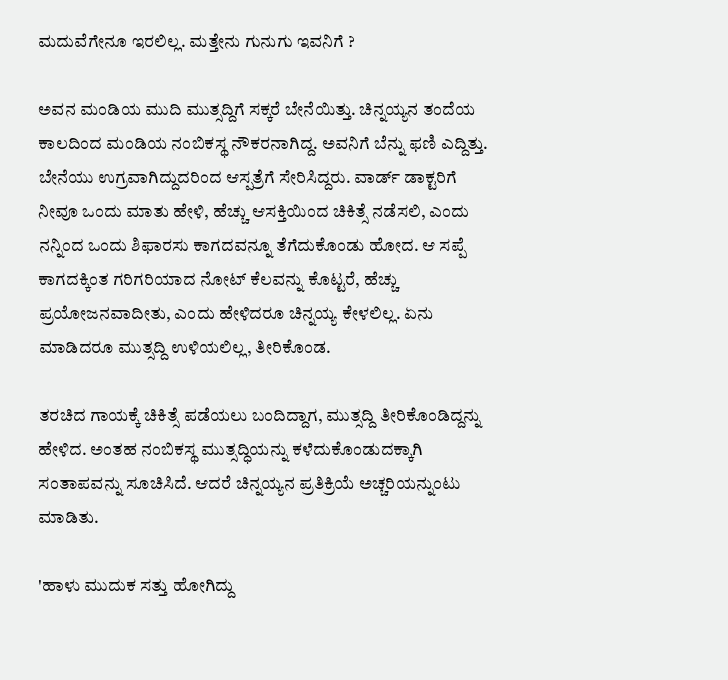ಮದುವೆಗೇನೂ ಇರಲಿಲ್ಲ. ಮತ್ತೇನು ಗುನುಗು ಇವನಿಗೆ ?

ಅವನ ಮಂಡಿಯ ಮುದಿ ಮುತ್ಸದ್ದಿಗೆ ಸಕ್ಕರೆ ಬೇನೆಯಿತ್ತು. ಚಿನ್ನಯ್ಯನ ತಂದೆಯ ಕಾಲದಿಂದ ಮಂಡಿಯ ನಂಬಿಕಸ್ಥ ನೌಕರನಾಗಿದ್ದ. ಅವನಿಗೆ ಬೆನ್ನು ಫಣಿ ಎದ್ದಿತ್ತು. ಬೇನೆಯು ಉಗ್ರವಾಗಿದ್ದುದರಿಂದ ಆಸ್ಪತ್ರೆಗೆ ಸೇರಿಸಿದ್ದರು. ವಾರ್ಡ್ ಡಾಕ್ಟರಿಗೆ ನೀವೂ ಒಂದು ಮಾತು ಹೇಳಿ, ಹೆಚ್ಚು ಆಸಕ್ತಿಯಿಂದ ಚಿಕಿತ್ಸೆ ನಡೆಸಲಿ, ಎಂದು ನನ್ನಿಂದ ಒಂದು ಶಿಫಾರಸು ಕಾಗದವನ್ನೂ ತೆಗೆದುಕೊಂಡು ಹೋದ. ಆ ಸಪ್ಪೆ ಕಾಗದಕ್ಕಿಂತ ಗರಿಗರಿಯಾದ ನೋಟ್ ಕೆಲವನ್ನು ಕೊಟ್ಟರೆ, ಹೆಚ್ಚು ಪ್ರಯೋಜನವಾದೀತು, ಎಂದು ಹೇಳಿದರೂ ಚಿನ್ನಯ್ಯ ಕೇಳಲಿಲ್ಲ. ಏನು ಮಾಡಿದರೂ ಮುತ್ಸದ್ದಿ ಉಳಿಯಲಿಲ್ಲ, ತೀರಿಕೊಂಡ.

ತರಚಿದ ಗಾಯಕ್ಕೆ ಚಿಕಿತ್ಸೆ ಪಡೆಯಲು ಬಂದಿದ್ದಾಗ, ಮುತ್ಸದ್ದಿ ತೀರಿಕೊಂಡಿದ್ದನ್ನು ಹೇಳಿದ. ಅಂತಹ ನಂಬಿಕಸ್ಥ ಮುತ್ಸದ್ಧಿಯನ್ನು ಕಳೆದುಕೊಂಡುದಕ್ಕಾಗಿ ಸಂತಾಪವನ್ನು ಸೂಚಿಸಿದೆ. ಆದರೆ ಚಿನ್ನಯ್ಯನ ಪ್ರತಿಕ್ರಿಯೆ ಅಚ್ಚರಿಯನ್ನುಂಟು ಮಾಡಿತು.

'ಹಾಳು ಮುದುಕ ಸತ್ತು ಹೋಗಿದ್ದು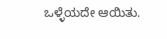ಒಳ್ಳೆಯದೇ ಆಯಿತು.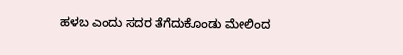ಹಳಬ ಎಂದು ಸದರ ತೆಗೆದುಕೊಂಡು ಮೇಲಿಂದ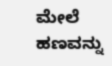ಮೇಲೆ ಹಣವನ್ನು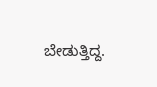ಬೇಡುತ್ತಿದ್ದ.